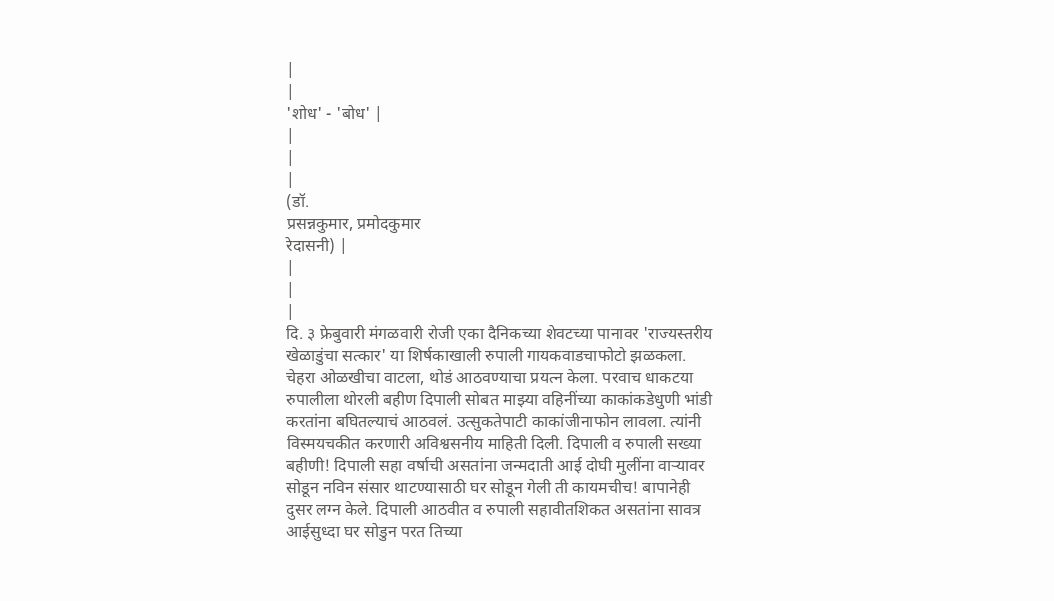|
|
'शोध' - 'बोध' |
|
|
|
(डॉ.
प्रसन्नकुमार, प्रमोदकुमार
रेदासनी) |
|
|
|
दि. ३ फ्रेबुवारी मंगळवारी रोजी एका दैनिकच्या शेवटच्या पानावर 'राज्यस्तरीय खेळाडुंचा सत्कार' या शिर्षकाखाली रुपाली गायकवाडचाफोटो झळकला. चेहरा ओळखीचा वाटला, थोडं आठवण्याचा प्रयत्न केला. परवाच धाकटया रुपालीला थोरली बहीण दिपाली सोबत माझ्या वहिनींच्या काकांकडेधुणी भांडी करतांना बघितल्याचं आठवलं. उत्सुकतेपाटी काकांजीनाफोन लावला. त्यांनी विस्मयचकीत करणारी अविश्वसनीय माहिती दिली. दिपाली व रुपाली सख्या बहीणी! दिपाली सहा वर्षाची असतांना जन्मदाती आई दोघी मुलींना वाऱ्यावर सोडून नविन संसार थाटण्यासाठी घर सोडून गेली ती कायमचीच! बापानेही दुसर लग्न केले. दिपाली आठवीत व रुपाली सहावीतशिकत असतांना सावत्र आईसुध्दा घर सोडुन परत तिच्या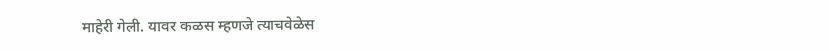माहेरी गेली. यावर कळस म्हणजे त्याचवेळेस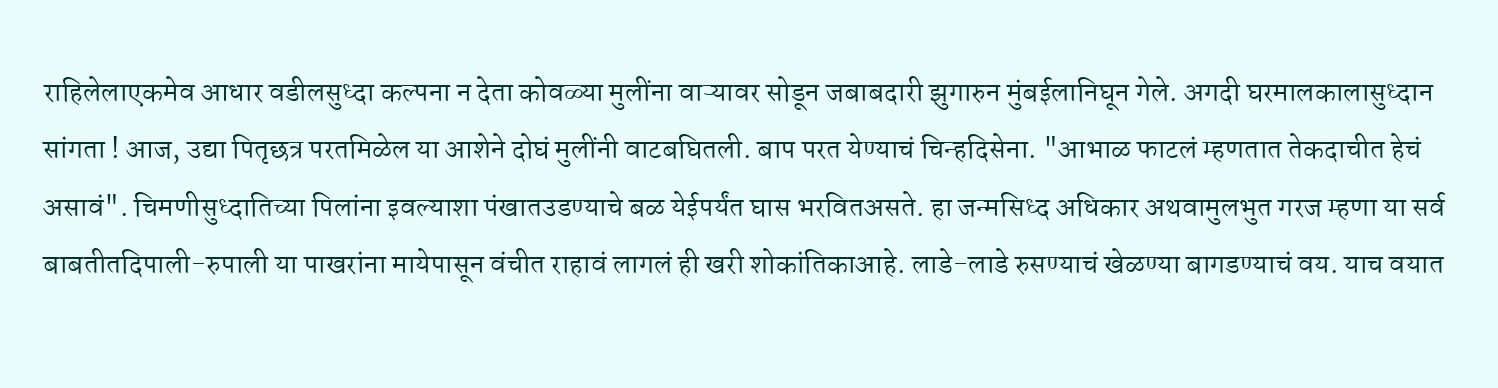राहिलेलाएकमेव आधार वडीलसुध्दा कल्पना न देता कोवळ्या मुलींना वाऱ्यावर सोडून जबाबदारी झुगारुन मुंबईलानिघून गेले. अगदी घरमालकालासुध्दान सांगता ! आज, उद्या पितृछत्र परतमिळेल या आशेने दोघं मुलींनी वाटबघितली. बाप परत येण्याचं चिन्हदिसेना. "आभाळ फाटलं म्हणतात तेकदाचीत हेचं असावं". चिमणीसुध्दातिच्या पिलांना इवल्याशा पंखातउडण्याचे बळ येईपर्यंत घास भरवितअसते. हा जन्मसिध्द अधिकार अथवामुलभुत गरज म्हणा या सर्व बाबतीतदिपाली-रुपाली या पाखरांना मायेपासून वंचीत राहावं लागलं ही खरी शोकांतिकाआहे. लाडे-लाडे रुसण्याचं खेळण्या बागडण्याचं वय. याच वयात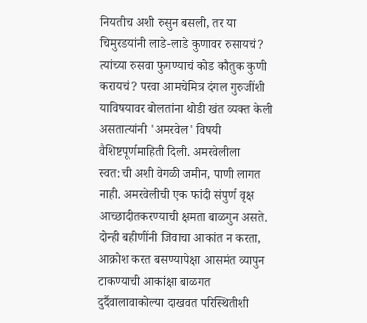नियतीच अशी रुसुन बसली, तर या चिमुरडयांनी लाडे-लाडे कुणावर रुसायचं? त्यांच्या रुसवा फुगण्याचं कोड कौतुक कुणी करायचं? परवा आमचेमित्र दंगल गुरुजींशी याविषयावर बोलतांना थोडी खंत व्यक्त केली असतात्यांनी 'अमरवेल' विषयी वैशिष्टपूर्णमाहिती दिली. अमरवेलीला स्वत:ची अशी वेगळी जमीन, पाणी लागत नाही. अमरवेलीची एक फांदी संपुर्ण वृक्ष आच्छादीतकरण्याची क्षमता बाळगुन असते. दोन्ही बहीणींनी जिवाचा आकांत न करता, आक्रोश करत बसण्यापेक्षा आसमंत व्यापुन टाकण्याची आकांक्षा बाळगत दुर्दैवालावाकोल्या दाखवत परिस्थितीशी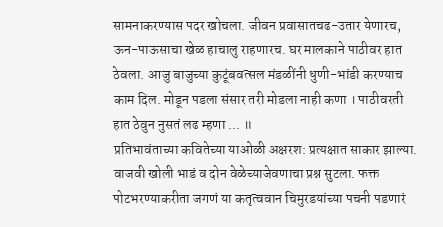सामनाकरण्यास पदर खोचला. जीवन प्रवासातचढ-उतार येणारच, ऊन-पाऊसाचा खेळ हाचालु राहणारच. घर मालकाने पाठीवर हात ठेवला. आजु बाजुच्या कुटूंबवत्सल मंडळींनी धुणी-भांडी करण्याच काम दिल. मोडून पडला संसार तरी मोडला नाही कणा । पाठीवरती हात ठेवुन नुसतं लढ म्हणा ... ॥
प्रतिभावंताच्या कवितेच्या याओळी अक्षरश: प्रत्यक्षात साकार झाल्या. वाजवी खोली भाडं व दोन वेळेच्याजेवणाचा प्रश्न सुटला. फक्त पोटभरण्याकरीता जगणं या कतृत्ववान चिमुरडयांच्या पचनी पडणारं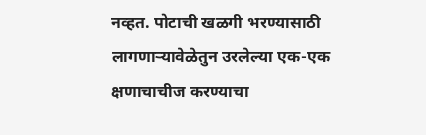नव्हत. पोटाची खळगी भरण्यासाठी लागणाऱ्यावेळेतुन उरलेल्या एक-एक क्षणाचाचीज करण्याचा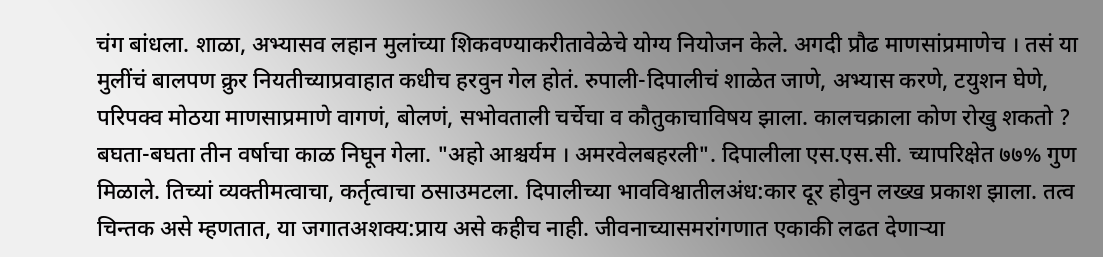चंग बांधला. शाळा, अभ्यासव लहान मुलांच्या शिकवण्याकरीतावेळेचे योग्य नियोजन केले. अगदी प्रौढ माणसांप्रमाणेच । तसं या मुलींचं बालपण क्रुर नियतीच्याप्रवाहात कधीच हरवुन गेल होतं. रुपाली-दिपालीचं शाळेत जाणे, अभ्यास करणे, टयुशन घेणे, परिपक्व मोठया माणसाप्रमाणे वागणं, बोलणं, सभोवताली चर्चेचा व कौतुकाचाविषय झाला. कालचक्राला कोण रोखु शकतो ? बघता-बघता तीन वर्षाचा काळ निघून गेला. "अहो आश्चर्यम । अमरवेलबहरली". दिपालीला एस.एस.सी. च्यापरिक्षेत ७७% गुण मिळाले. तिच्यां व्यक्तीमत्वाचा, कर्तृत्वाचा ठसाउमटला. दिपालीच्या भावविश्वातीलअंध:कार दूर होवुन लख्ख प्रकाश झाला. तत्व चिन्तक असे म्हणतात, या जगातअशक्य:प्राय असे कहीच नाही. जीवनाच्यासमरांगणात एकाकी लढत देणाऱ्या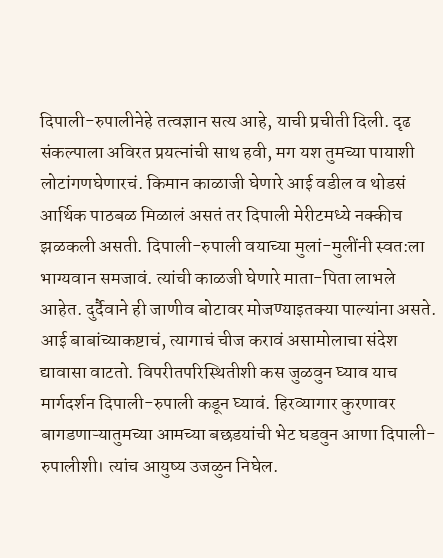दिपाली-रुपालीनेहे तत्वज्ञान सत्य आहे, याची प्रचीती दिली. दृढ संकल्पाला अविरत प्रयत्नांची साथ हवी, मग यश तुमच्या पायाशी लोटांगणघेणारचं. किमान काळाजी घेणारे आई वडील व थोडसं आर्थिक पाठबळ मिळालं असतं तर दिपाली मेरीटमध्ये नक्कीच झळकली असती. दिपाली-रुपाली वयाच्या मुलां-मुलींनी स्वत:ला भाग्यवान समजावं. त्यांची काळजी घेणारे माता-पिता लाभले आहेत. दुर्दैवाने ही जाणीव बोटावर मोजण्याइतक्या पाल्यांना असते. आई बाबांच्याकष्टाचं, त्यागाचं चीज करावं असामोलाचा संदेश द्यावासा वाटतो. विपरीतपरिस्थितीशी कस जुळवुन घ्याव याच मार्गदर्शन दिपाली-रुपाली कडून घ्यावं. हिरव्यागार कुरणावर बागडणाऱ्यातुमच्या आमच्या बछडयांची भेट घडवुन आणा दिपाली-रुपालीशी। त्यांच आयुष्य उजळुन निघेल.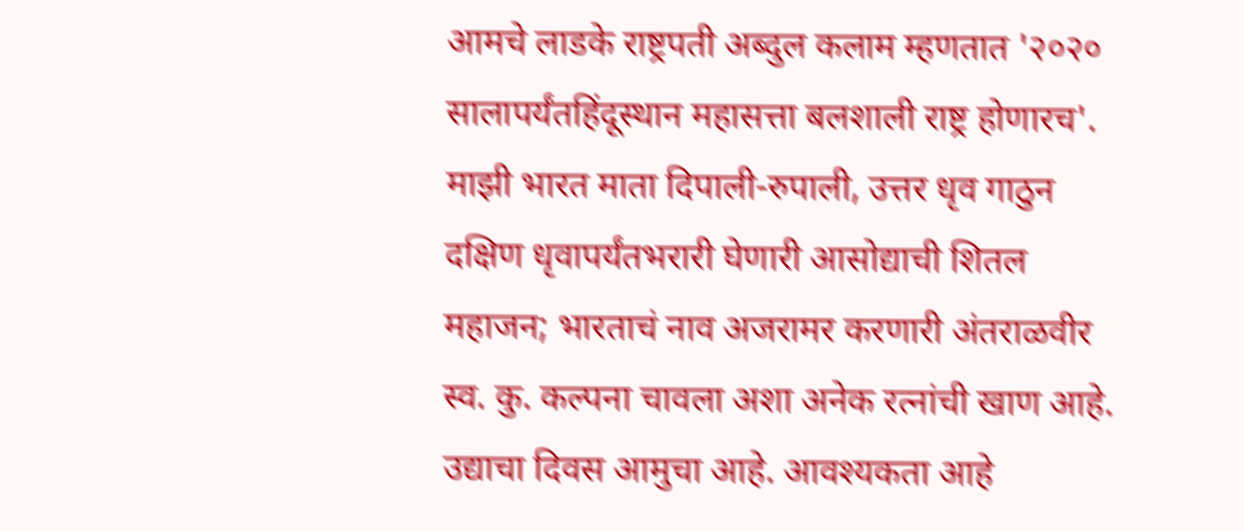आमचे लाडके राष्ट्रपती अब्दुल कलाम म्हणतात '२०२० सालापर्यंतहिंदूस्थान महासत्ता बलशाली राष्ट्र होणारच'. माझी भारत माता दिपाली-रुपाली, उत्तर धृव गाठुन दक्षिण धृवापर्यंतभरारी घेणारी आसोद्याची शितल महाजन; भारताचं नाव अजरामर करणारी अंतराळवीर स्व. कु. कल्पना चावला अशा अनेक रत्नांची खाण आहे. उद्याचा दिवस आमुचा आहे. आवश्यकता आहे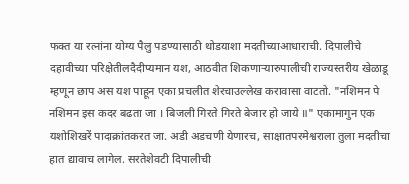फक्त या रत्नांना योग्य पैलु पडण्यासाठी थोडयाशा मदतीच्याआधाराची. दिपालीचे दहावीच्या परिक्षेतीलदैदीप्यमान यश, आठवीत शिकणाऱ्यारुपालीची राज्यस्तरीय खेळाडू म्हणून छाप अस यश पाहून एका प्रचलीत शेरचाउल्लेख करावासा वाटतो. "नशिमन पे नशिमन इस कदर बढता जा । बिजली गिरते गिरते बेजार हो जाये ॥" एकामागुन एक यशोशिखरें पादाक्रांतकरत जा. अडी अडचणी येणारच, साक्षातपरमेश्वराला तुला मदतीचा हात द्यावाच लागेल. सरतेशेवटी दिपालीची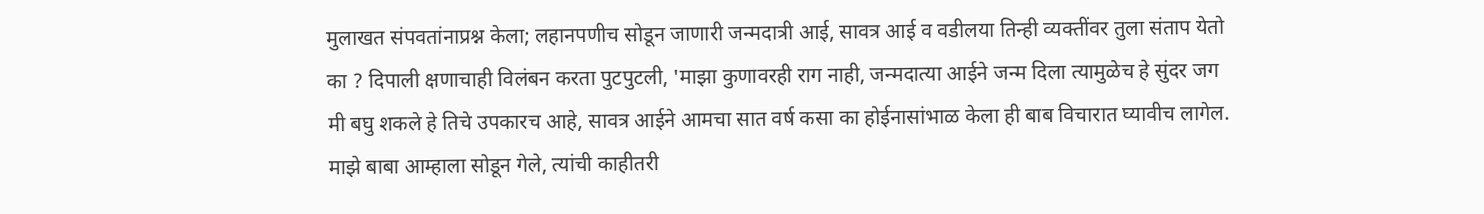मुलाखत संपवतांनाप्रश्न केला; लहानपणीच सोडून जाणारी जन्मदात्री आई, सावत्र आई व वडीलया तिन्ही व्यक्तींवर तुला संताप येतो का ? दिपाली क्षणाचाही विलंबन करता पुटपुटली, 'माझा कुणावरही राग नाही, जन्मदात्या आईने जन्म दिला त्यामुळेच हे सुंदर जग मी बघु शकले हे तिचे उपकारच आहे, सावत्र आईने आमचा सात वर्ष कसा का होईनासांभाळ केला ही बाब विचारात घ्यावीच लागेल. माझे बाबा आम्हाला सोडून गेले, त्यांची काहीतरी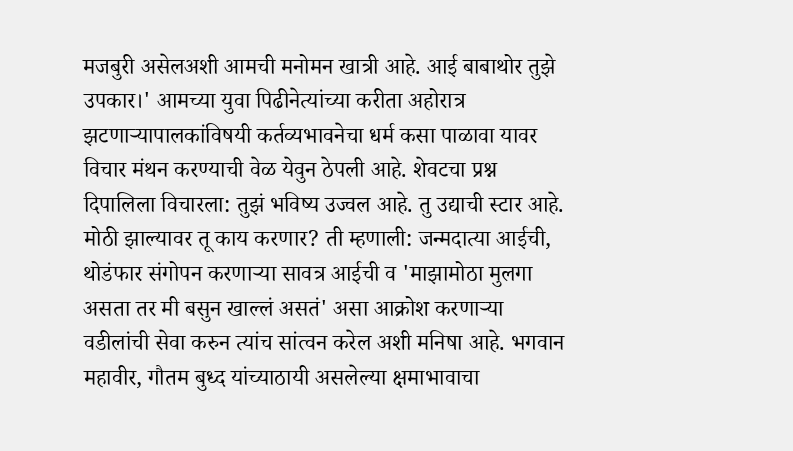मजबुरी असेलअशी आमची मनोमन खात्री आहे. आई बाबाथोर तुझे उपकार।' आमच्या युवा पिढीनेत्यांच्या करीता अहोरात्र झटणाऱ्यापालकांविषयी कर्तव्यभावनेचा धर्म कसा पाळावा यावर विचार मंथन करण्याची वेळ येवुन ठेपली आहे. शेवटचा प्रश्न दिपालिला विचारला: तुझं भविष्य उज्वल आहे. तु उद्याची स्टार आहे. मोठी झाल्यावर तू काय करणार? ती म्हणाली: जन्मदात्या आईची, थोडंफार संगोपन करणाऱ्या सावत्र आईची व 'माझामोठा मुलगा असता तर मी बसुन खाल्लं असतं' असा आक्रोश करणाऱ्या वडीलांची सेवा करुन त्यांच सांत्वन करेल अशी मनिषा आहे. भगवान महावीर, गौतम बुध्द यांच्याठायी असलेल्या क्षमाभावाचा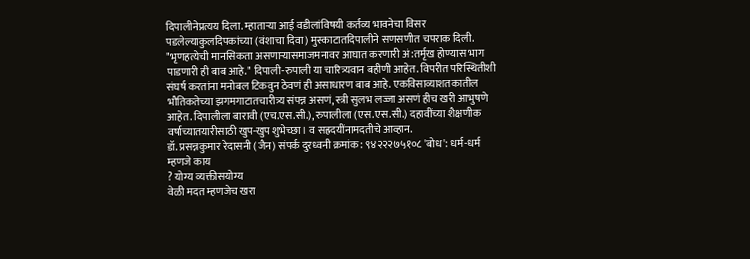दिपालीनेप्रत्यय दिला. म्हाताऱ्या आई वडीलांविषयी कर्तव्य भावनेचा विसर पडलेल्याकुलदिपकांच्या (वंशाचा दिवा) मुस्काटातदिपालीने सणसणीत चपराक दिली. "भृणहत्येची मानसिकता असणाऱ्यासमाजमनावर आघात करणारी अं:तर्मृख होण्यास भाग पाडणारी ही बाब आहे." दिपाली-रुपाली या चारित्र्यवान बहीणी आहेत. विपरीत परिस्थितीशी संघर्ष करतांना मनोबल टिकवुन ठेवणं ही असाधारण बाब आहे. एकविसाव्याशतकातील भौतिकतेच्या झगमगाटातचारीत्र्य संपन्न असणं, स्त्री सुलभ लज्जा असणं हीच खरी आभुषणे आहेत. दिपालीला बारावी (एच.एस.सी.), रुपालीला (एस.एस.सी.) दहावींच्या शैक्षणीक वर्षाच्यातयारीसाठी खुप-खुप शुभेच्छा। व सह्रदयींनामदतीचे आव्हान.
डॉ. प्रसन्नकुमार रेदासनी (जैन) संपर्क दुरध्वनी क्रमांक: ९४२२२७५१०८ 'बोध': धर्म-धर्म म्हणजे काय
? योग्य व्यक्तीसयोग्य
वेळी मदत म्हणजेच खरा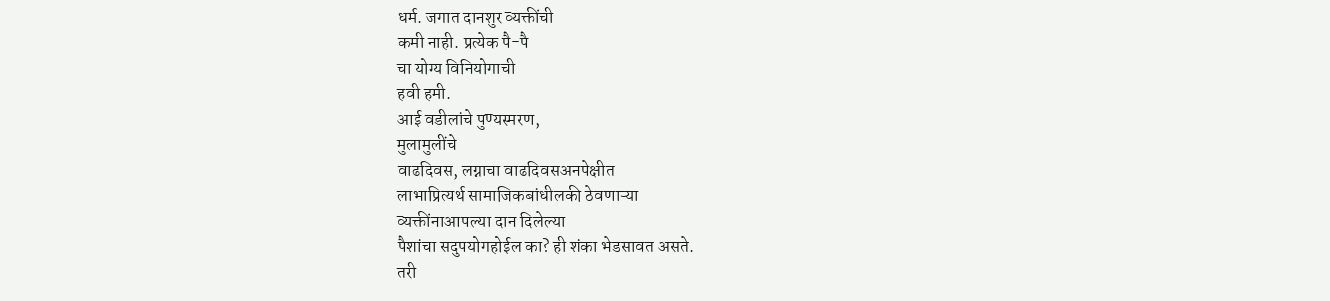धर्म. जगात दानशुर व्यक्तींची
कमी नाही. प्रत्येक पै-पै
चा योग्य विनियोगाची
हवी हमी.
आई वडीलांचे पुण्यस्मरण,
मुलामुलींचे
वाढदिवस, लग्नाचा वाढदिवसअनपेक्षीत
लाभाप्रित्यर्थ सामाजिकबांधीलकी ठेवणाऱ्या
व्यक्तींनाआपल्या दान दिलेल्या
पैशांचा सदुपयोगहोईल का? ही शंका भेडसावत असते.
तरी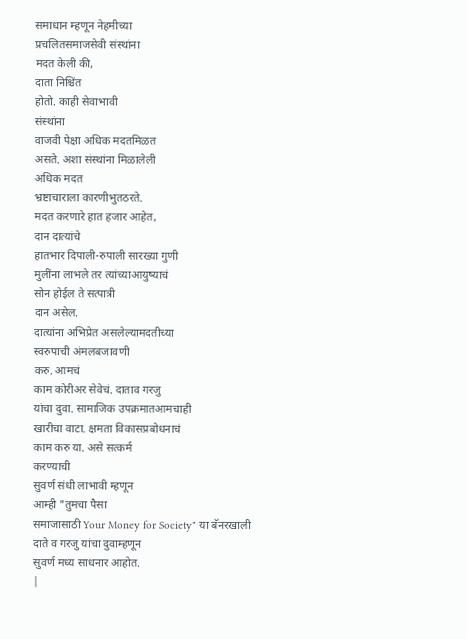समाधान म्हणून नेहमीच्या
प्रचलितसमाजसेवी संस्थांना
मदत केली की,
दाता निश्चिंत
होतो. काही सेवाभावी
संस्थांना
वाजवी पेक्षा अधिक मदतमिळत
असते. अशा संस्थांना मिळालेली
अधिक मदत
भ्रष्टाचाराला कारणीभुतठरते.
मदत करणारे हात हजार आहेत,
दान दात्यांचे
हातभार दिपाली-रुपाली सारख्या गुणी
मुलींना लाभले तर त्यांच्याआयुष्याचं
सोन होईल ते सत्पात्री
दान असेल.
दात्यांना अभिप्रेत असलेल्यामदतीच्या
स्वरुपाची अंमलबजावणी
करु. आमचं
काम कोरीअर सेवेचं. दाताव गरजु
यांचा दुवा. सामाजिक उपक्रमातआमचाही
खारीचा वाटा. क्षमता विकासप्रबोधनाचं
काम करु या. असे सत्कर्म
करण्याची
सुवर्ण संधी लाभावी म्हणून
आम्ही "तुमचा पैसा
समाजासाठी Your Money for Society" या बॅनरखाली
दाते व गरजु यांचा दुवाम्हणून
सुवर्ण मध्य साधनार आहोत.
|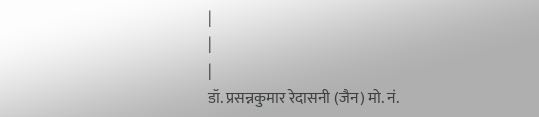|
|
|
डॉ. प्रसन्नकुमार रेदासनी (जैन) मो. नं.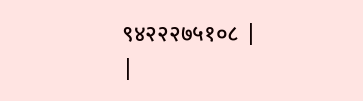९४२२२७५१०८ |
|